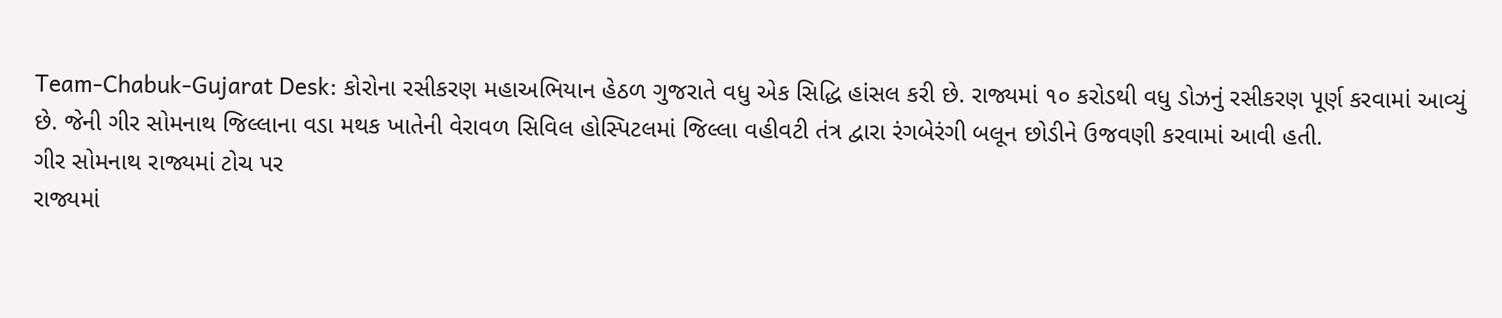Team-Chabuk-Gujarat Desk: કોરોના રસીકરણ મહાઅભિયાન હેઠળ ગુજરાતે વધુ એક સિદ્ધિ હાંસલ કરી છે. રાજ્યમાં ૧૦ કરોડથી વધુ ડોઝનું રસીકરણ પૂર્ણ કરવામાં આવ્યું છે. જેની ગીર સોમનાથ જિલ્લાના વડા મથક ખાતેની વેરાવળ સિવિલ હોસ્પિટલમાં જિલ્લા વહીવટી તંત્ર દ્વારા રંગબેરંગી બલૂન છોડીને ઉજવણી કરવામાં આવી હતી.
ગીર સોમનાથ રાજ્યમાં ટોચ પર
રાજ્યમાં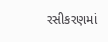રસીકરણમાં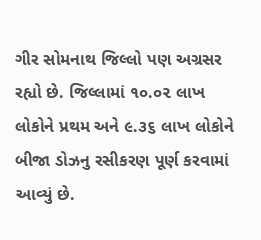ગીર સોમનાથ જિલ્લો પણ અગ્રસર રહ્યો છે. જિલ્લામાં ૧૦.૦૨ લાખ લોકોને પ્રથમ અને ૯.૩૬ લાખ લોકોને બીજા ડોઝનુ રસીકરણ પૂર્ણ કરવામાં આવ્યું છે.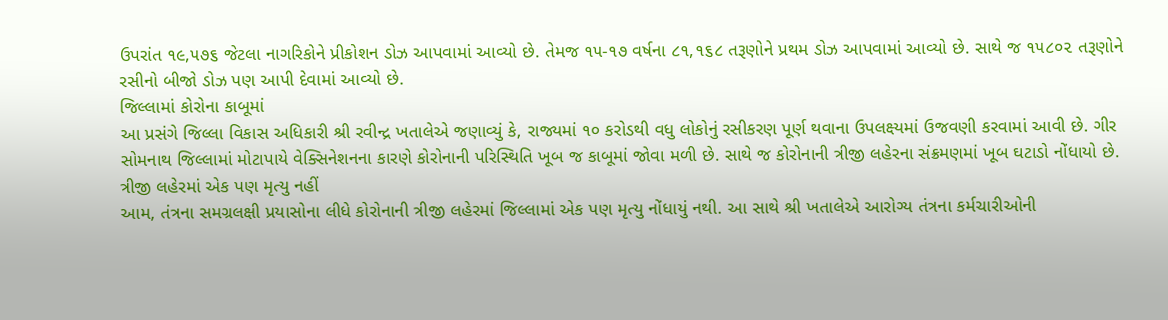ઉપરાંત ૧૯,૫૭૬ જેટલા નાગરિકોને પ્રીકોશન ડોઝ આપવામાં આવ્યો છે. તેમજ ૧૫-૧૭ વર્ષના ૮૧,૧૬૮ તરૂણોને પ્રથમ ડોઝ આપવામાં આવ્યો છે. સાથે જ ૧૫૮૦૨ તરૂણોને રસીનો બીજો ડોઝ પણ આપી દેવામાં આવ્યો છે.
જિલ્લામાં કોરોના કાબૂમાં
આ પ્રસંગે જિલ્લા વિકાસ અધિકારી શ્રી રવીન્દ્ર ખતાલેએ જણાવ્યું કે, રાજ્યમાં ૧૦ કરોડથી વધુ લોકોનું રસીકરણ પૂર્ણ થવાના ઉપલક્ષ્યમાં ઉજવણી કરવામાં આવી છે. ગીર સોમનાથ જિલ્લામાં મોટાપાયે વેક્સિનેશનના કારણે કોરોનાની પરિસ્થિતિ ખૂબ જ કાબૂમાં જોવા મળી છે. સાથે જ કોરોનાની ત્રીજી લહેરના સંક્રમણમાં ખૂબ ઘટાડો નોંધાયો છે.
ત્રીજી લહેરમાં એક પણ મૃત્યુ નહીં
આમ, તંત્રના સમગ્રલક્ષી પ્રયાસોના લીધે કોરોનાની ત્રીજી લહેરમાં જિલ્લામાં એક પણ મૃત્યુ નોંધાયું નથી. આ સાથે શ્રી ખતાલેએ આરોગ્ય તંત્રના કર્મચારીઓની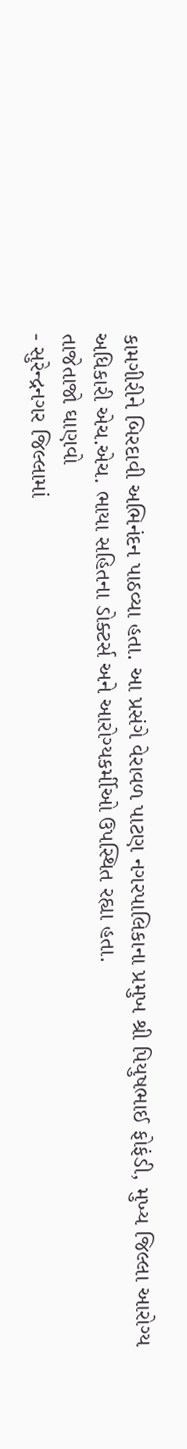કામગીરીને બિરદાવી અભિનંદન પાઠવ્યા હતા. આ પ્રસંગે વેરાવળ પાટણ નગરપાલિકાના પ્રમુખ શ્રી પિયુષભાઈ ફોફંડી, મુખ્ય જિલ્લા આરોગ્ય અધિકારી એચ.એચ. ભાયા સહિતના ડોક્ટર્સ અને આરોગ્યકર્મીઓ ઉપસ્થિત રહ્યા હતા.
તાજેતાજો ઘાણવો
- સુરેન્દ્રનગર જિલ્લામાં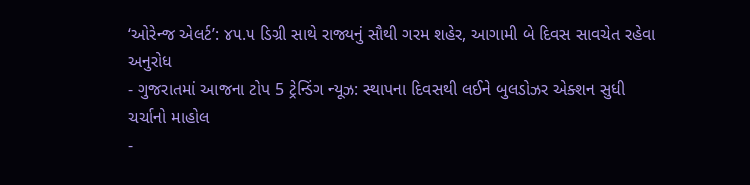‘ઓરેન્જ એલર્ટ’: ૪૫.૫ ડિગ્રી સાથે રાજ્યનું સૌથી ગરમ શહેર, આગામી બે દિવસ સાવચેત રહેવા અનુરોધ
- ગુજરાતમાં આજના ટોપ 5 ટ્રેન્ડિંગ ન્યૂઝ: સ્થાપના દિવસથી લઈને બુલડોઝર એક્શન સુધી ચર્ચાનો માહોલ
-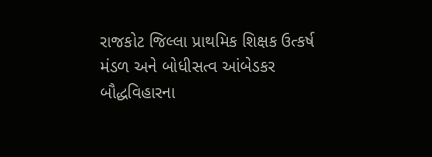રાજકોટ જિલ્લા પ્રાથમિક શિક્ષક ઉત્કર્ષ મંડળ અને બોધીસત્વ આંબેડકર બૌદ્ધવિહારના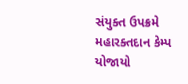સંયુક્ત ઉપક્રમે મહારક્તદાન કેમ્પ યોજાયો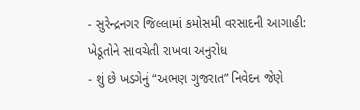- સુરેન્દ્રનગર જિલ્લામાં કમોસમી વરસાદની આગાહી: ખેડૂતોને સાવચેતી રાખવા અનુરોધ
- શું છે ખડગેનું “અભણ ગુજરાત” નિવેદન જેણે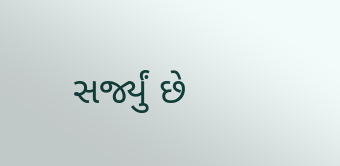સર્જ્યું છે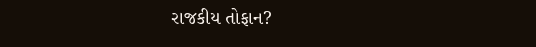રાજકીય તોફાન?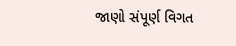જાણો સંપૂર્ણ વિગત